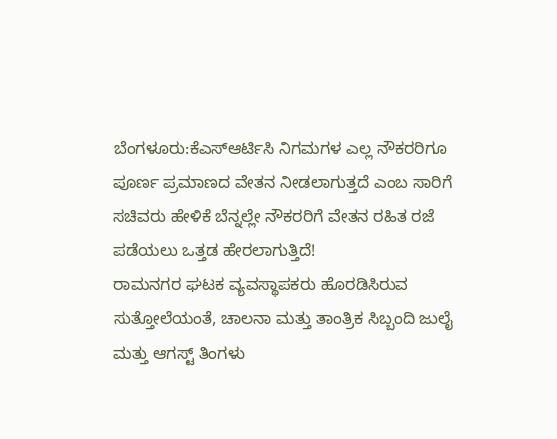ಬೆಂಗಳೂರು:ಕೆಎಸ್ಆರ್ಟಿಸಿ ನಿಗಮಗಳ ಎಲ್ಲ ನೌಕರರಿಗೂ ಪೂರ್ಣ ಪ್ರಮಾಣದ ವೇತನ ನೀಡಲಾಗುತ್ತದೆ ಎಂಬ ಸಾರಿಗೆ ಸಚಿವರು ಹೇಳಿಕೆ ಬೆನ್ನಲ್ಲೇ ನೌಕರರಿಗೆ ವೇತನ ರಹಿತ ರಜೆ ಪಡೆಯಲು ಒತ್ತಡ ಹೇರಲಾಗುತ್ತಿದೆ!
ರಾಮನಗರ ಘಟಕ ವ್ಯವಸ್ಥಾಪಕರು ಹೊರಡಿಸಿರುವ ಸುತ್ತೋಲೆಯಂತೆ, ಚಾಲನಾ ಮತ್ತು ತಾಂತ್ರಿಕ ಸಿಬ್ಬಂದಿ ಜುಲೈ ಮತ್ತು ಆಗಸ್ಟ್ ತಿಂಗಳು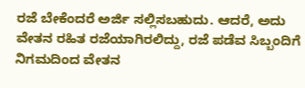ರಜೆ ಬೇಕೆಂದರೆ ಅರ್ಜಿ ಸಲ್ಲಿಸಬಹುದು. ಆದರೆ, ಅದು ವೇತನ ರಹಿತ ರಜೆಯಾಗಿರಲಿದ್ದು, ರಜೆ ಪಡೆವ ಸಿಬ್ಬಂದಿಗೆ ನಿಗಮದಿಂದ ವೇತನ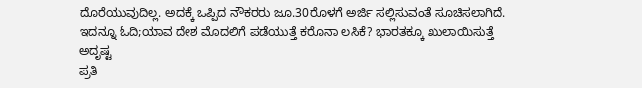ದೊರೆಯುವುದಿಲ್ಲ. ಅದಕ್ಕೆ ಒಪ್ಪಿದ ನೌಕರರು ಜೂ.30ರೊಳಗೆ ಅರ್ಜಿ ಸಲ್ಲಿಸುವಂತೆ ಸೂಚಿಸಲಾಗಿದೆ.
ಇದನ್ನೂ ಓದಿ;ಯಾವ ದೇಶ ಮೊದಲಿಗೆ ಪಡೆಯುತ್ತೆ ಕರೊನಾ ಲಸಿಕೆ? ಭಾರತಕ್ಕೂ ಖುಲಾಯಿಸುತ್ತೆ ಅದೃಷ್ಟ
ಪ್ರತಿ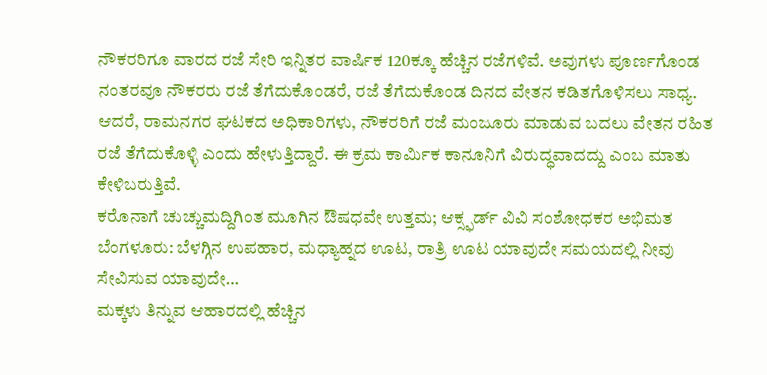ನೌಕರರಿಗೂ ವಾರದ ರಜೆ ಸೇರಿ ಇನ್ನಿತರ ವಾರ್ಷಿಕ 120ಕ್ಕೂ ಹೆಚ್ಚಿನ ರಜೆಗಳಿವೆ. ಅವುಗಳು ಪೂರ್ಣಗೊಂಡ ನಂತರವೂ ನೌಕರರು ರಜೆ ತೆಗೆದುಕೊಂಡರೆ, ರಜೆ ತೆಗೆದುಕೊಂಡ ದಿನದ ವೇತನ ಕಡಿತಗೊಳಿಸಲು ಸಾಧ್ಯ. ಆದರೆ, ರಾಮನಗರ ಘಟಕದ ಅಧಿಕಾರಿಗಳು, ನೌಕರರಿಗೆ ರಜೆ ಮಂಜೂರು ಮಾಡುವ ಬದಲು ವೇತನ ರಹಿತ ರಜೆ ತೆಗೆದುಕೊಳ್ಳಿ ಎಂದು ಹೇಳುತ್ತಿದ್ದಾರೆ. ಈ ಕ್ರಮ ಕಾರ್ವಿುಕ ಕಾನೂನಿಗೆ ವಿರುದ್ಧವಾದದ್ದು ಎಂಬ ಮಾತು ಕೇಳಿಬರುತ್ತಿವೆ.
ಕರೊನಾಗೆ ಚುಚ್ಚುಮದ್ದಿಗಿಂತ ಮೂಗಿನ ಔಷಧವೇ ಉತ್ತಮ; ಆಕ್ಸ್ಫರ್ಡ್ ವಿವಿ ಸಂಶೋಧಕರ ಅಭಿಮತ
ಬೆಂಗಳೂರು: ಬೆಳಗ್ಗಿನ ಉಪಹಾರ, ಮಧ್ಯಾಹ್ನದ ಊಟ, ರಾತ್ರಿ ಊಟ ಯಾವುದೇ ಸಮಯದಲ್ಲಿ ನೀವು ಸೇವಿಸುವ ಯಾವುದೇ…
ಮಕ್ಕಳು ತಿನ್ನುವ ಆಹಾರದಲ್ಲಿ ಹೆಚ್ಚಿನ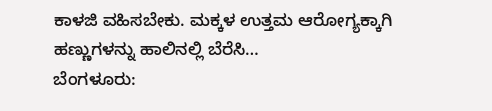ಕಾಳಜಿ ವಹಿಸಬೇಕು. ಮಕ್ಕಳ ಉತ್ತಮ ಆರೋಗ್ಯಕ್ಕಾಗಿ ಹಣ್ಣುಗಳನ್ನು ಹಾಲಿನಲ್ಲಿ ಬೆರೆಸಿ…
ಬೆಂಗಳೂರು: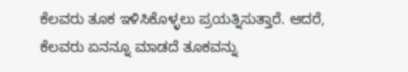ಕೆಲವರು ತೂಕ ಇಳಿಸಿಕೊಳ್ಳಲು ಪ್ರಯತ್ನಿಸುತ್ತಾರೆ. ಆದರೆ, ಕೆಲವರು ಏನನ್ನೂ ಮಾಡದೆ ತೂಕವನ್ನು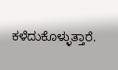ಕಳೆದುಕೊಳ್ಳುತ್ತಾರೆ.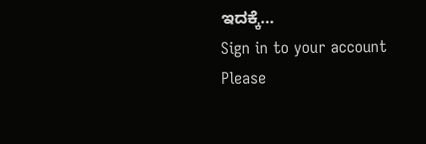ಇದಕ್ಕೆ…
Sign in to your account
Please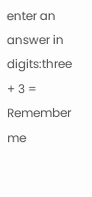enter an answer in digits:three + 3 =
Remember me